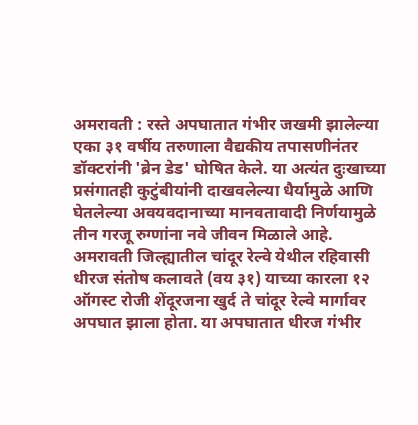अमरावती : रस्ते अपघातात गंभीर जखमी झालेल्या एका ३१ वर्षीय तरुणाला वैद्यकीय तपासणीनंतर डॉक्टरांनी 'ब्रेन डेड' घोषित केले. या अत्यंत दुःखाच्या प्रसंगातही कुटुंबीयांनी दाखवलेल्या धैर्यामुळे आणि घेतलेल्या अवयवदानाच्या मानवतावादी निर्णयामुळे तीन गरजू रुग्णांना नवे जीवन मिळाले आहे.
अमरावती जिल्ह्यातील चांदूर रेल्वे येथील रहिवासी धीरज संतोष कलावते (वय ३१) याच्या कारला १२ ऑगस्ट रोजी शेंदूरजना खुर्द ते चांदूर रेल्वे मार्गावर अपघात झाला होता. या अपघातात धीरज गंभीर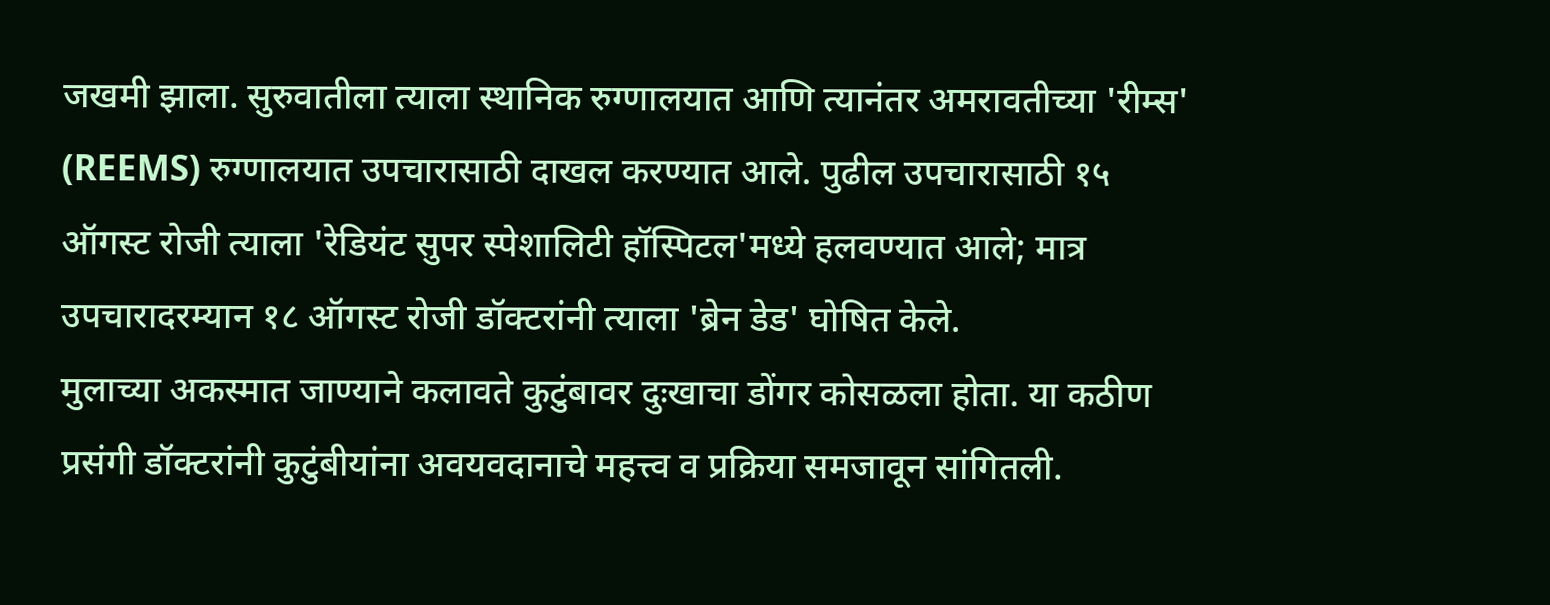जखमी झाला. सुरुवातीला त्याला स्थानिक रुग्णालयात आणि त्यानंतर अमरावतीच्या 'रीम्स' (REEMS) रुग्णालयात उपचारासाठी दाखल करण्यात आले. पुढील उपचारासाठी १५ ऑगस्ट रोजी त्याला 'रेडियंट सुपर स्पेशालिटी हॉस्पिटल'मध्ये हलवण्यात आले; मात्र उपचारादरम्यान १८ ऑगस्ट रोजी डॉक्टरांनी त्याला 'ब्रेन डेड' घोषित केले.
मुलाच्या अकस्मात जाण्याने कलावते कुटुंबावर दुःखाचा डोंगर कोसळला होता. या कठीण प्रसंगी डॉक्टरांनी कुटुंबीयांना अवयवदानाचे महत्त्व व प्रक्रिया समजावून सांगितली.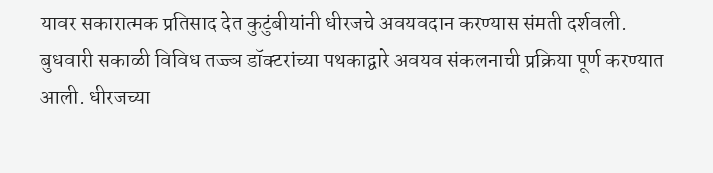यावर सकारात्मक प्रतिसाद देत कुटुंबीयांनी धीरजचे अवयवदान करण्यास संमती दर्शवली.
बुधवारी सकाळी विविध तज्ज्ञ डॉक्टरांच्या पथकाद्वारे अवयव संकलनाची प्रक्रिया पूर्ण करण्यात आली. धीरजच्या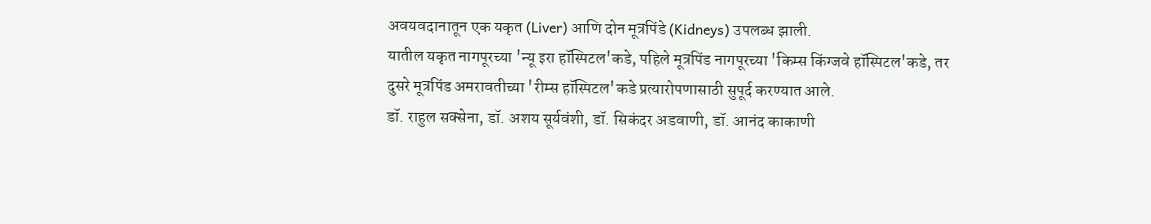अवयवदानातून एक यकृत (Liver) आणि दोन मूत्रपिंडे (Kidneys) उपलब्ध झाली.
यातील यकृत नागपूरच्या 'न्यू इरा हॉस्पिटल'कडे, पहिले मूत्रपिंड नागपूरच्या 'किम्स किंग्जवे हॉस्पिटल'कडे, तर दुसरे मूत्रपिंड अमरावतीच्या 'रीम्स हॉस्पिटल'कडे प्रत्यारोपणासाठी सुपूर्द करण्यात आले.
डॉ. राहुल सक्सेना, डॉ. अशय सूर्यवंशी, डॉ. सिकंदर अडवाणी, डॉ. आनंद काकाणी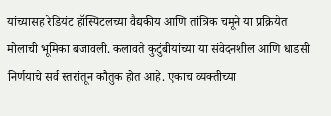यांच्यासह रेडियंट हॉस्पिटलच्या वैद्यकीय आणि तांत्रिक चमूने या प्रक्रियेत मोलाची भूमिका बजावली. कलावते कुटुंबीयांच्या या संवेदनशील आणि धाडसी निर्णयाचे सर्व स्तरांतून कौतुक होत आहे. एकाच व्यक्तीच्या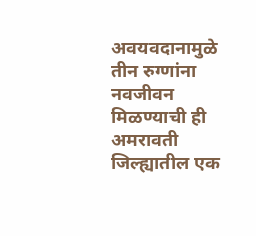अवयवदानामुळे तीन रुग्णांना नवजीवन मिळण्याची ही अमरावती जिल्ह्यातील एक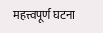महत्त्वपूर्ण घटना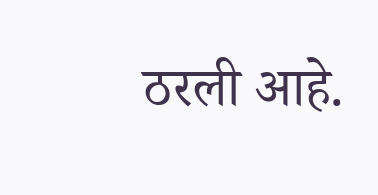ठरली आहे.